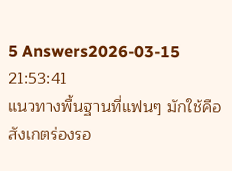5 Answers2026-03-15 21:53:41
แนวทางพื้นฐานที่แฟนๆ มักใช้คือสังเกตร่องรอ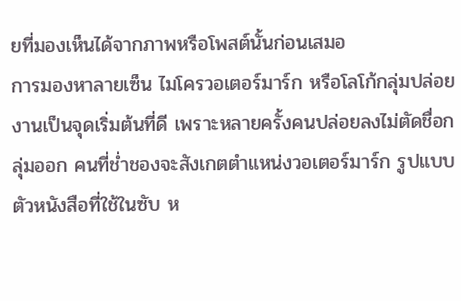ยที่มองเห็นได้จากภาพหรือโพสต์นั้นก่อนเสมอ
การมองหาลายเซ็น ไมโครวอเตอร์มาร์ก หรือโลโก้กลุ่มปล่อยงานเป็นจุดเริ่มต้นที่ดี เพราะหลายครั้งคนปล่อยลงไม่ตัดชื่อกลุ่มออก คนที่ช่ำชองจะสังเกตตำแหน่งวอเตอร์มาร์ก รูปแบบตัวหนังสือที่ใช้ในซับ ห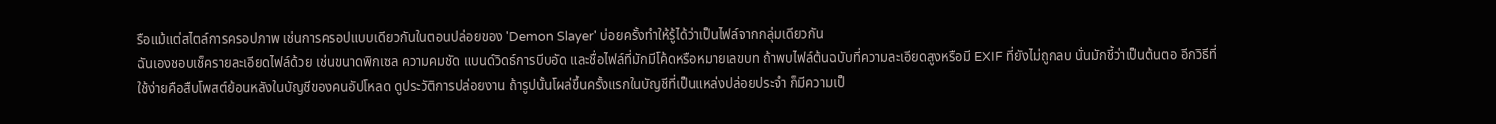รือแม้แต่สไตล์การครอปภาพ เช่นการครอปแบบเดียวกันในตอนปล่อยของ 'Demon Slayer' บ่อยครั้งทำให้รู้ได้ว่าเป็นไฟล์จากกลุ่มเดียวกัน
ฉันเองชอบเช็ครายละเอียดไฟล์ด้วย เช่นขนาดพิกเซล ความคมชัด แบนด์วิดธ์การบีบอัด และชื่อไฟล์ที่มักมีโค้ดหรือหมายเลขบท ถ้าพบไฟล์ต้นฉบับที่ความละเอียดสูงหรือมี EXIF ที่ยังไม่ถูกลบ นั่นมักชี้ว่าเป็นต้นตอ อีกวิธีที่ใช้ง่ายคือสืบโพสต์ย้อนหลังในบัญชีของคนอัปโหลด ดูประวัติการปล่อยงาน ถ้ารูปนั้นโผล่ขึ้นครั้งแรกในบัญชีที่เป็นแหล่งปล่อยประจำ ก็มีความเป็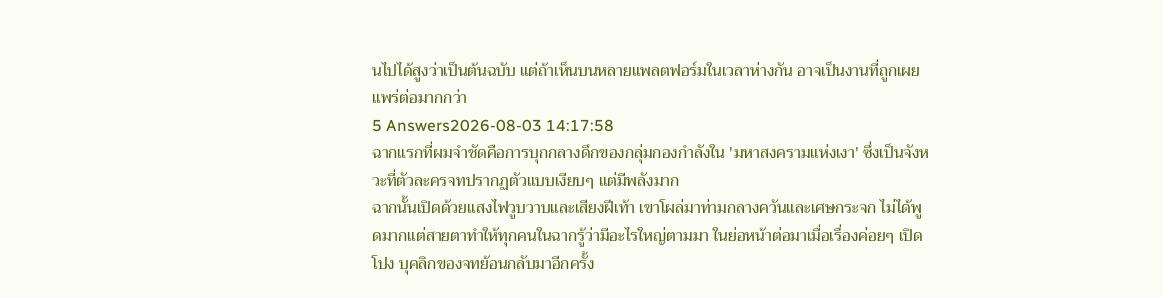นไปได้สูงว่าเป็นต้นฉบับ แต่ถ้าเห็นบนหลายแพลตฟอร์มในเวลาห่างกัน อาจเป็นงานที่ถูกเผยแพร่ต่อมากกว่า
5 Answers2026-08-03 14:17:58
ฉากแรกที่ผมจำชัดคือการบุกกลางดึกของกลุ่มกองกำลังใน 'มหาสงครามแห่งเงา' ซึ่งเป็นจังหวะที่ตัวละครจทปรากฏตัวแบบเงียบๆ แต่มีพลังมาก
ฉากนั้นเปิดด้วยแสงไฟวูบวาบและเสียงฝีเท้า เขาโผล่มาท่ามกลางควันและเศษกระจก ไม่ได้พูดมากแต่สายตาทำให้ทุกคนในฉากรู้ว่ามีอะไรใหญ่ตามมา ในย่อหน้าต่อมาเมื่อเรื่องค่อยๆ เปิดโปง บุคลิกของจทย้อนกลับมาอีกครั้ง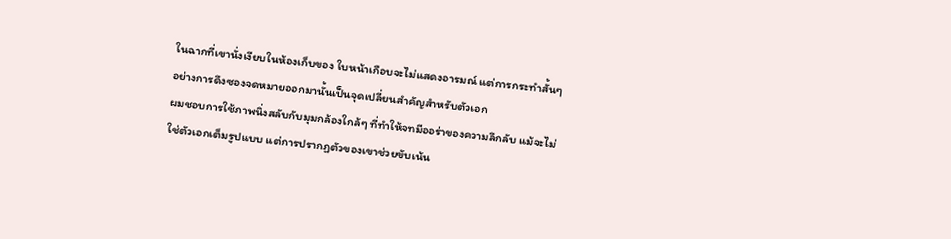ในฉากที่เขานั่งเงียบในห้องเก็บของ ใบหน้าเกือบจะไม่แสดงอารมณ์ แต่การกระทำสั้นๆ อย่างการดึงซองจดหมายออกมานั้นเป็นจุดเปลี่ยนสำคัญสำหรับตัวเอก
ผมชอบการใช้ภาพนิ่งสลับกับมุมกล้องใกล้ๆ ที่ทำให้จทมีออร่าของความลึกลับ แม้จะไม่ใช่ตัวเอกเต็มรูปแบบ แต่การปรากฏตัวของเขาช่วยขับเน้น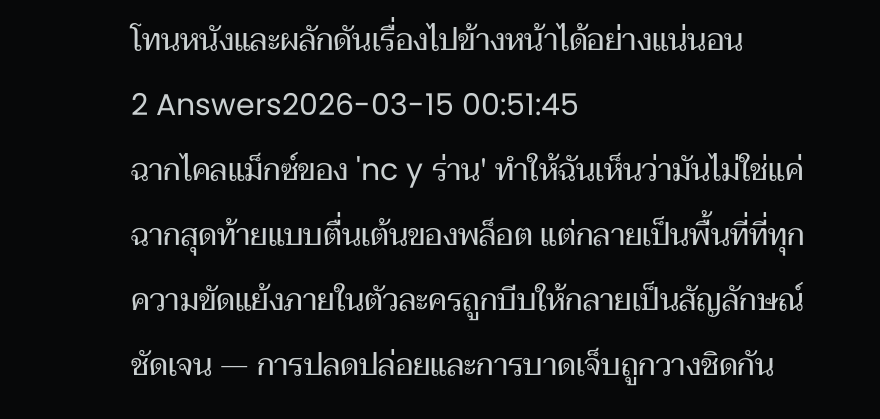โทนหนังและผลักดันเรื่องไปข้างหน้าได้อย่างแน่นอน
2 Answers2026-03-15 00:51:45
ฉากไคลแม็กซ์ของ 'nc y ร่าน' ทำให้ฉันเห็นว่ามันไม่ใช่แค่ฉากสุดท้ายแบบตื่นเต้นของพล็อต แต่กลายเป็นพื้นที่ที่ทุกความขัดแย้งภายในตัวละครถูกบีบให้กลายเป็นสัญลักษณ์ชัดเจน — การปลดปล่อยและการบาดเจ็บถูกวางชิดกัน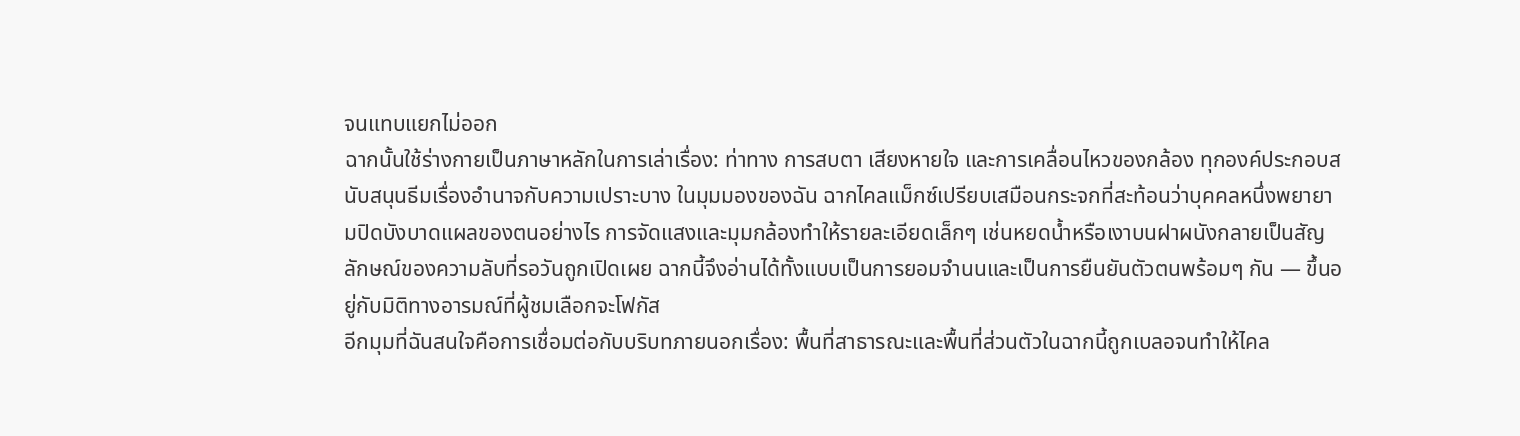จนแทบแยกไม่ออก
ฉากนั้นใช้ร่างกายเป็นภาษาหลักในการเล่าเรื่อง: ท่าทาง การสบตา เสียงหายใจ และการเคลื่อนไหวของกล้อง ทุกองค์ประกอบสนับสนุนธีมเรื่องอำนาจกับความเปราะบาง ในมุมมองของฉัน ฉากไคลแม็กซ์เปรียบเสมือนกระจกที่สะท้อนว่าบุคคลหนึ่งพยายามปิดบังบาดแผลของตนอย่างไร การจัดแสงและมุมกล้องทำให้รายละเอียดเล็กๆ เช่นหยดน้ำหรือเงาบนฝาผนังกลายเป็นสัญลักษณ์ของความลับที่รอวันถูกเปิดเผย ฉากนี้จึงอ่านได้ทั้งแบบเป็นการยอมจำนนและเป็นการยืนยันตัวตนพร้อมๆ กัน — ขึ้นอยู่กับมิติทางอารมณ์ที่ผู้ชมเลือกจะโฟกัส
อีกมุมที่ฉันสนใจคือการเชื่อมต่อกับบริบทภายนอกเรื่อง: พื้นที่สาธารณะและพื้นที่ส่วนตัวในฉากนี้ถูกเบลอจนทำให้ไคล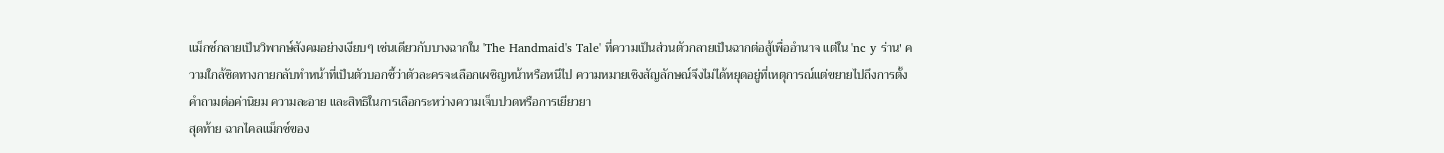แม็กซ์กลายเป็นวิพากษ์สังคมอย่างเงียบๆ เช่นเดียวกับบางฉากใน 'The Handmaid's Tale' ที่ความเป็นส่วนตัวกลายเป็นฉากต่อสู้เพื่ออำนาจ แต่ใน 'nc y ร่าน' ความใกล้ชิดทางกายกลับทำหน้าที่เป็นตัวบอกชี้ว่าตัวละครจะเลือกเผชิญหน้าหรือหนีไป ความหมายเชิงสัญลักษณ์จึงไม่ได้หยุดอยู่ที่เหตุการณ์แต่ขยายไปถึงการตั้งคำถามต่อค่านิยม ความละอาย และสิทธิในการเลือกระหว่างความเจ็บปวดหรือการเยียวยา
สุดท้าย ฉากไคลแม็กซ์ของ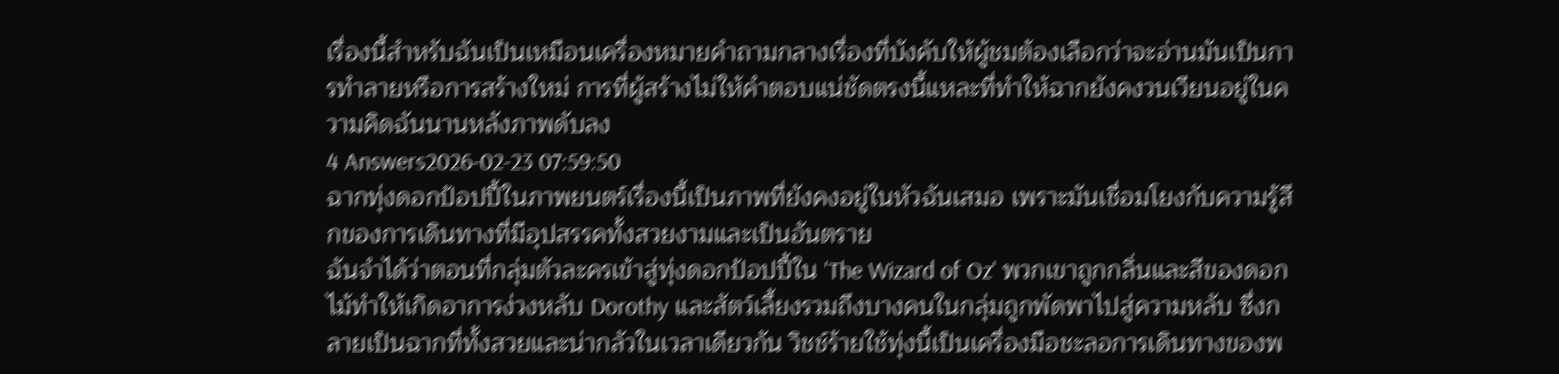เรื่องนี้สำหรับฉันเป็นเหมือนเครื่องหมายคำถามกลางเรื่องที่บังคับให้ผู้ชมต้องเลือกว่าจะอ่านมันเป็นการทำลายหรือการสร้างใหม่ การที่ผู้สร้างไม่ให้คำตอบแน่ชัดตรงนี้แหละที่ทำให้ฉากยังคงวนเวียนอยู่ในความคิดฉันนานหลังภาพดับลง
4 Answers2026-02-23 07:59:50
ฉากทุ่งดอกป้อปปี้ในภาพยนตร์เรื่องนี้เป็นภาพที่ยังคงอยู่ในหัวฉันเสมอ เพราะมันเชื่อมโยงกับความรู้สึกของการเดินทางที่มีอุปสรรคทั้งสวยงามและเป็นอันตราย
ฉันจำได้ว่าตอนที่กลุ่มตัวละครเข้าสู่ทุ่งดอกป้อปปี้ใน 'The Wizard of Oz' พวกเขาถูกกลิ่นและสีของดอกไม้ทำให้เกิดอาการง่วงหลับ Dorothy และสัตว์เลี้ยงรวมถึงบางคนในกลุ่มถูกพัดพาไปสู่ความหลับ ซึ่งกลายเป็นฉากที่ทั้งสวยและน่ากลัวในเวลาเดียวกัน วิชช์ร้ายใช้ทุ่งนี้เป็นเครื่องมือชะลอการเดินทางของพ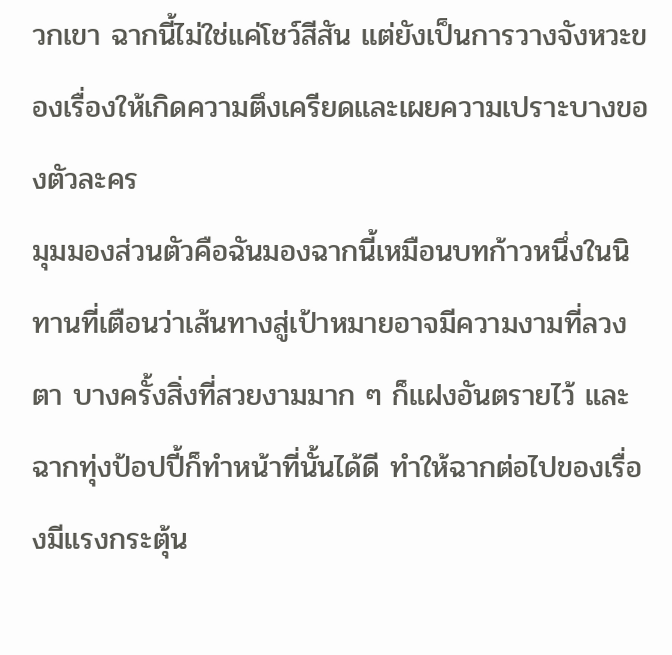วกเขา ฉากนี้ไม่ใช่แค่โชว์สีสัน แต่ยังเป็นการวางจังหวะของเรื่องให้เกิดความตึงเครียดและเผยความเปราะบางของตัวละคร
มุมมองส่วนตัวคือฉันมองฉากนี้เหมือนบทก้าวหนึ่งในนิทานที่เตือนว่าเส้นทางสู่เป้าหมายอาจมีความงามที่ลวงตา บางครั้งสิ่งที่สวยงามมาก ๆ ก็แฝงอันตรายไว้ และฉากทุ่งป้อปปี้ก็ทำหน้าที่นั้นได้ดี ทำให้ฉากต่อไปของเรื่องมีแรงกระตุ้น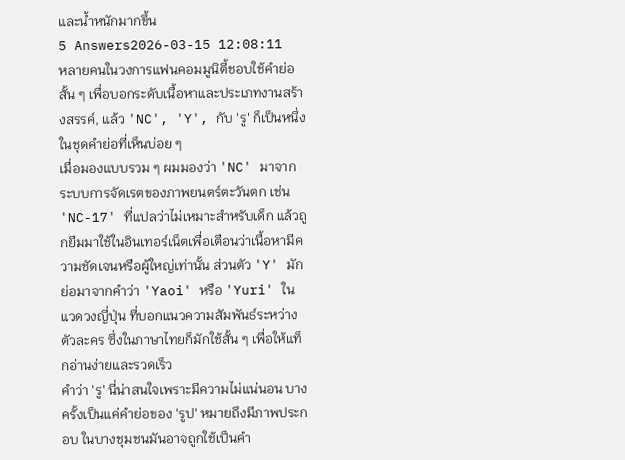และน้ำหนักมากขึ้น
5 Answers2026-03-15 12:08:11
หลายคนในวงการแฟนคอมมูนิตี้ชอบใช้คำย่อสั้น ๆ เพื่อบอกระดับเนื้อหาและประเภทงานสร้างสรรค์, แล้ว 'NC', 'Y', กับ 'รู' ก็เป็นหนึ่งในชุดคำย่อที่เห็นบ่อย ๆ
เมื่อมองแบบรวม ๆ ผมมองว่า 'NC' มาจากระบบการจัดเรตของภาพยนตร์ตะวันตก เช่น 'NC-17' ที่แปลว่าไม่เหมาะสำหรับเด็ก แล้วถูกยืมมาใช้ในอินเทอร์เน็ตเพื่อเตือนว่าเนื้อหามีความชัดเจนหรือผู้ใหญ่เท่านั้น ส่วนตัว 'Y' มักย่อมาจากคำว่า 'Yaoi' หรือ 'Yuri' ในแวดวงญี่ปุ่น ที่บอกแนวความสัมพันธ์ระหว่างตัวละคร ซึ่งในภาษาไทยก็มักใช้สั้น ๆ เพื่อให้แท็กอ่านง่ายและรวดเร็ว
คำว่า 'รู' นี่น่าสนใจเพราะมีความไม่แน่นอน บางครั้งเป็นแค่คำย่อของ 'รูป' หมายถึงมีภาพประกอบ ในบางชุมชนมันอาจถูกใช้เป็นคำ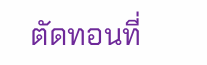ตัดทอนที่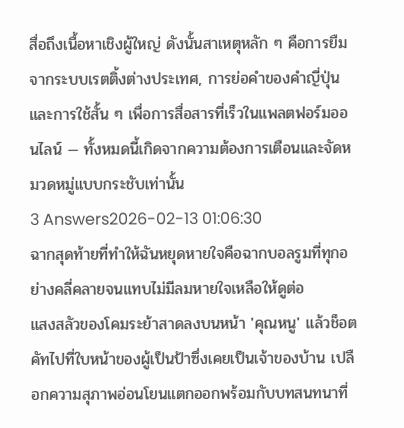สื่อถึงเนื้อหาเชิงผู้ใหญ่ ดังนั้นสาเหตุหลัก ๆ คือการยืมจากระบบเรตติ้งต่างประเทศ, การย่อคำของคำญี่ปุ่น และการใช้สั้น ๆ เพื่อการสื่อสารที่เร็วในแพลตฟอร์มออนไลน์ — ทั้งหมดนี้เกิดจากความต้องการเตือนและจัดหมวดหมู่แบบกระชับเท่านั้น
3 Answers2026-02-13 01:06:30
ฉากสุดท้ายที่ทำให้ฉันหยุดหายใจคือฉากบอลรูมที่ทุกอย่างคลี่คลายจนแทบไม่มีลมหายใจเหลือให้ดูต่อ
แสงสลัวของโคมระย้าสาดลงบนหน้า 'คุณหนู' แล้วช็อตคัทไปที่ใบหน้าของผู้เป็นป้าซึ่งเคยเป็นเจ้าของบ้าน เปลือกความสุภาพอ่อนโยนแตกออกพร้อมกับบทสนทนาที่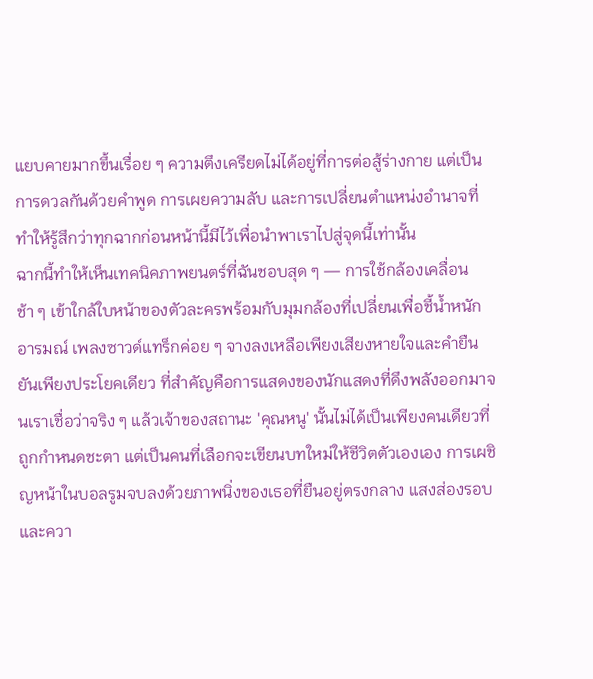แยบคายมากขึ้นเรื่อย ๆ ความตึงเครียดไม่ได้อยู่ที่การต่อสู้ร่างกาย แต่เป็นการดวลกันด้วยคำพูด การเผยความลับ และการเปลี่ยนตำแหน่งอำนาจที่ทำให้รู้สึกว่าทุกฉากก่อนหน้านี้มีไว้เพื่อนำพาเราไปสู่จุดนี้เท่านั้น
ฉากนี้ทำให้เห็นเทคนิคภาพยนตร์ที่ฉันชอบสุด ๆ — การใช้กล้องเคลื่อนช้า ๆ เข้าใกล้ใบหน้าของตัวละครพร้อมกับมุมกล้องที่เปลี่ยนเพื่อชี้น้ำหนักอารมณ์ เพลงซาวด์แทร็กค่อย ๆ จางลงเหลือเพียงเสียงหายใจและคำยืนยันเพียงประโยคเดียว ที่สำคัญคือการแสดงของนักแสดงที่ดึงพลังออกมาจนเราเชื่อว่าจริง ๆ แล้วเจ้าของสถานะ 'คุณหนู' นั้นไม่ได้เป็นเพียงคนเดียวที่ถูกกำหนดชะตา แต่เป็นคนที่เลือกจะเขียนบทใหม่ให้ชีวิตตัวเองเอง การเผชิญหน้าในบอลรูมจบลงด้วยภาพนิ่งของเธอที่ยืนอยู่ตรงกลาง แสงส่องรอบและควา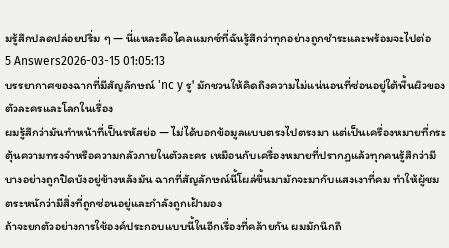มรู้สึกปลดปล่อยปริ่ม ๆ — นี่แหละคือไคลแมกซ์ที่ฉันรู้สึกว่าทุกอย่างถูกชำระและพร้อมจะไปต่อ
5 Answers2026-03-15 01:05:13
บรรยากาศของฉากที่มีสัญลักษณ์ 'nc y รู' มักชวนให้คิดถึงความไม่แน่นอนที่ซ่อนอยู่ใต้พื้นผิวของตัวละครและโลกในเรื่อง
ผมรู้สึกว่ามันทำหน้าที่เป็นรหัสย่อ — ไม่ได้บอกข้อมูลแบบตรงไปตรงมา แต่เป็นเครื่องหมายที่กระตุ้นความทรงจำหรือความกลัวภายในตัวละคร เหมือนกับเครื่องหมายที่ปรากฏแล้วทุกคนรู้สึกว่ามีบางอย่างถูกปิดบังอยู่ข้างหลังมัน ฉากที่สัญลักษณ์นี้โผล่ขึ้นมามักจะมากับแสงเงาที่คม ทำให้ผู้ชมตระหนักว่ามีสิ่งที่ถูกซ่อนอยู่และกำลังถูกเฝ้ามอง
ถ้าจะยกตัวอย่างการใช้องค์ประกอบแบบนี้ในอีกเรื่องที่คล้ายกัน ผมมักนึกถึ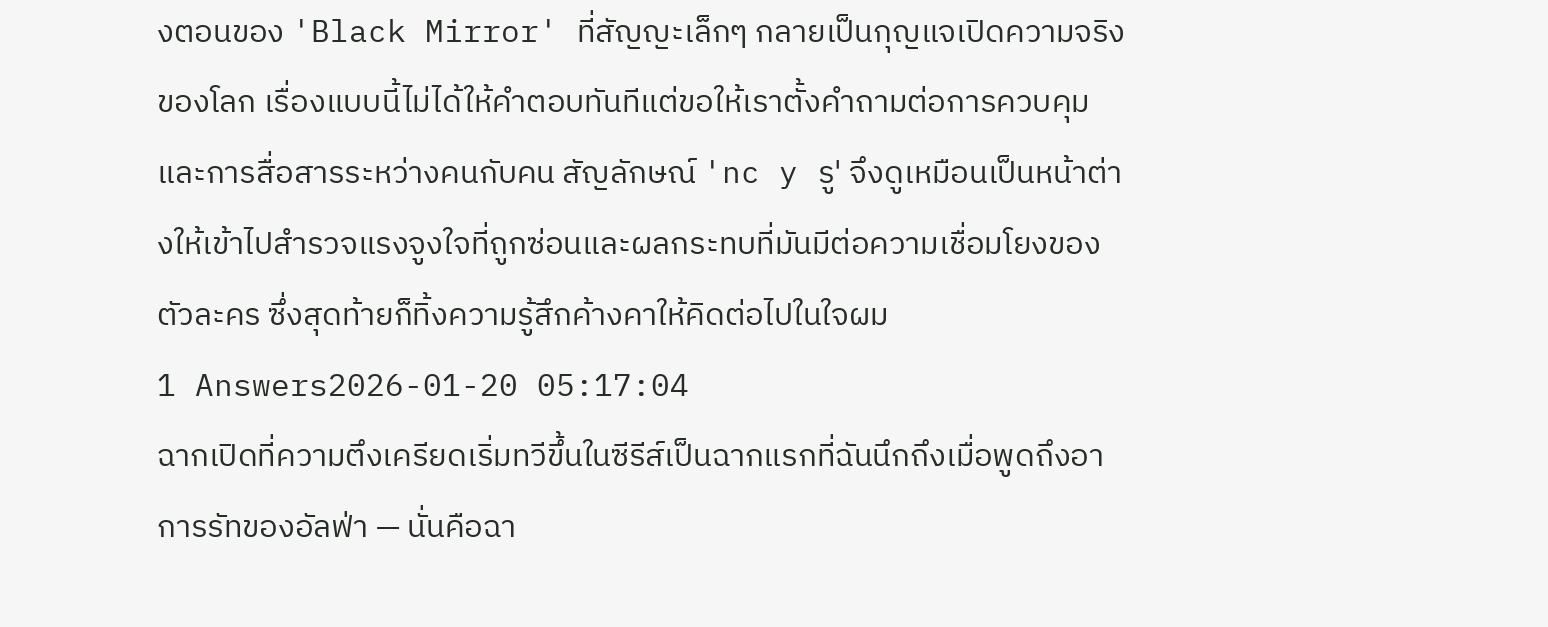งตอนของ 'Black Mirror' ที่สัญญะเล็กๆ กลายเป็นกุญแจเปิดความจริงของโลก เรื่องแบบนี้ไม่ได้ให้คำตอบทันทีแต่ขอให้เราตั้งคำถามต่อการควบคุมและการสื่อสารระหว่างคนกับคน สัญลักษณ์ 'nc y รู' จึงดูเหมือนเป็นหน้าต่างให้เข้าไปสำรวจแรงจูงใจที่ถูกซ่อนและผลกระทบที่มันมีต่อความเชื่อมโยงของตัวละคร ซึ่งสุดท้ายก็ทิ้งความรู้สึกค้างคาให้คิดต่อไปในใจผม
1 Answers2026-01-20 05:17:04
ฉากเปิดที่ความตึงเครียดเริ่มทวีขึ้นในซีรีส์เป็นฉากแรกที่ฉันนึกถึงเมื่อพูดถึงอาการรัทของอัลฟ่า — นั่นคือฉา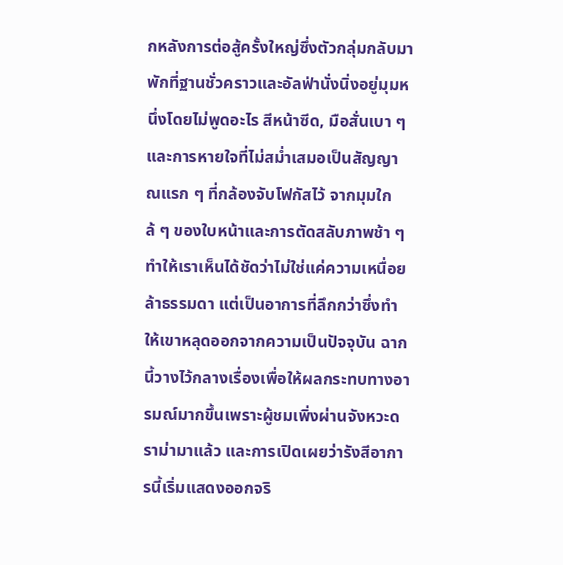กหลังการต่อสู้ครั้งใหญ่ซึ่งตัวกลุ่มกลับมาพักที่ฐานชั่วคราวและอัลฟ่านั่งนิ่งอยู่มุมหนึ่งโดยไม่พูดอะไร สีหน้าซีด, มือสั่นเบา ๆ และการหายใจที่ไม่สม่ำเสมอเป็นสัญญาณแรก ๆ ที่กล้องจับโฟกัสไว้ จากมุมใกล้ ๆ ของใบหน้าและการตัดสลับภาพช้า ๆ ทำให้เราเห็นได้ชัดว่าไม่ใช่แค่ความเหนื่อยล้าธรรมดา แต่เป็นอาการที่ลึกกว่าซึ่งทำให้เขาหลุดออกจากความเป็นปัจจุบัน ฉากนี้วางไว้กลางเรื่องเพื่อให้ผลกระทบทางอารมณ์มากขึ้นเพราะผู้ชมเพิ่งผ่านจังหวะดราม่ามาแล้ว และการเปิดเผยว่ารังสีอาการนี้เริ่มแสดงออกจริ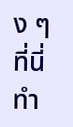ง ๆ ที่นี่ทำ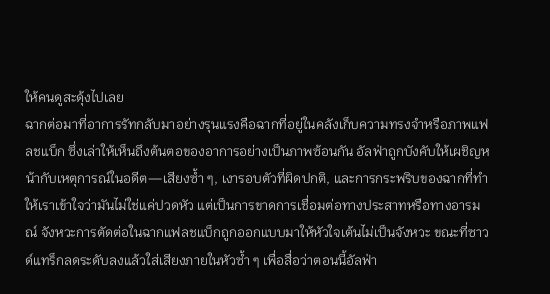ให้คนดูสะดุ้งไปเลย
ฉากต่อมาที่อาการรัทกลับมาอย่างรุนแรงคือฉากที่อยู่ในคลังเก็บความทรงจำหรือภาพแฟลชแบ็ก ซึ่งเล่าให้เห็นถึงต้นตอของอาการอย่างเป็นภาพซ้อนกัน อัลฟ่าถูกบังคับให้เผชิญหน้ากับเหตุการณ์ในอดีต—เสียงซ้ำ ๆ, เงารอบตัวที่ผิดปกติ, และการกระพริบของฉากที่ทำให้เราเข้าใจว่ามันไม่ใช่แค่ปวดหัว แต่เป็นการขาดการเชื่อมต่อทางประสาทหรือทางอารมณ์ จังหวะการตัดต่อในฉากแฟลชแบ็กถูกออกแบบมาให้หัวใจเต้นไม่เป็นจังหวะ ขณะที่ซาวด์แทร็กลดระดับลงแล้วใส่เสียงภายในหัวซ้ำ ๆ เพื่อสื่อว่าตอนนี้อัลฟ่า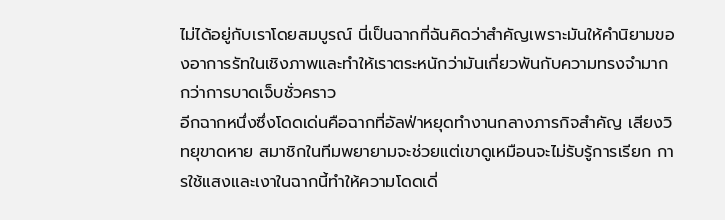ไม่ได้อยู่กับเราโดยสมบูรณ์ นี่เป็นฉากที่ฉันคิดว่าสำคัญเพราะมันให้คำนิยามของอาการรัทในเชิงภาพและทำให้เราตระหนักว่ามันเกี่ยวพันกับความทรงจำมากกว่าการบาดเจ็บชั่วคราว
อีกฉากหนึ่งซึ่งโดดเด่นคือฉากที่อัลฟ่าหยุดทำงานกลางภารกิจสำคัญ เสียงวิทยุขาดหาย สมาชิกในทีมพยายามจะช่วยแต่เขาดูเหมือนจะไม่รับรู้การเรียก การใช้แสงและเงาในฉากนี้ทำให้ความโดดเดี่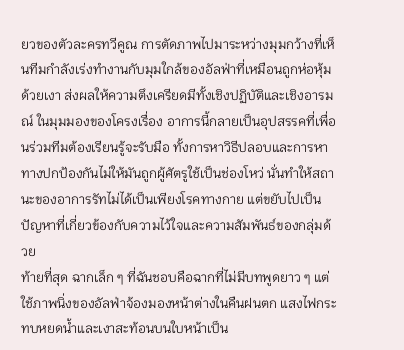ยวของตัวละครทวีคูณ การตัดภาพไปมาระหว่างมุมกว้างที่เห็นทีมกำลังเร่งทำงานกับมุมใกล้ของอัลฟ่าที่เหมือนถูกห่อหุ้มด้วยเงา ส่งผลให้ความตึงเครียดมีทั้งเชิงปฏิบัติและเชิงอารมณ์ ในมุมมองของโครงเรื่อง อาการนี้กลายเป็นอุปสรรคที่เพื่อนร่วมทีมต้องเรียนรู้จะรับมือ ทั้งการหาวิธีปลอบและการหาทางปกป้องกันไม่ให้มันถูกผู้ศัตรูใช้เป็นช่องโหว่ นั่นทำให้สถานะของอาการรัทไม่ได้เป็นเพียงโรคทางกาย แต่ขยับไปเป็นปัญหาที่เกี่ยวข้องกับความไว้ใจและความสัมพันธ์ของกลุ่มด้วย
ท้ายที่สุด ฉากเล็ก ๆ ที่ฉันชอบคือฉากที่ไม่มีบทพูดยาว ๆ แต่ใช้ภาพนิ่งของอัลฟ่าจ้องมองหน้าต่างในคืนฝนตก แสงไฟกระทบหยดน้ำและเงาสะท้อนบนใบหน้าเป็น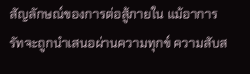สัญลักษณ์ของการต่อสู้ภายใน แม้อาการรัทจะถูกนำเสนอผ่านความทุกข์ ความสับส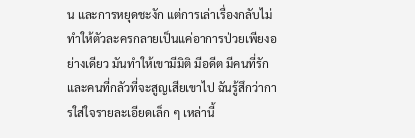น และการหยุดชะงัก แต่การเล่าเรื่องกลับไม่ทำให้ตัวละครกลายเป็นแค่อาการป่วยเพียงอย่างเดียว มันทำให้เขามีมิติ มีอดีต มีคนที่รักและคนที่กลัวที่จะสูญเสียเขาไป ฉันรู้สึกว่าการใส่ใจรายละเอียดเล็ก ๆ เหล่านี้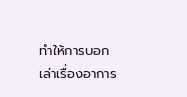ทำให้การบอกเล่าเรื่องอาการ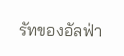รัทของอัลฟ่า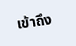เข้าถึง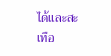ได้และสะเทือ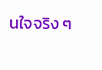นใจจริง ๆ